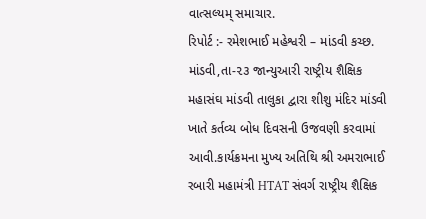વાત્સલ્યમ્ સમાચાર.
રિપોર્ટ :- રમેશભાઈ મહેશ્વરી – માંડવી કચ્છ.
માંડવી,તા-૨૩ જાન્યુઆરી રાષ્ટ્રીય શૈક્ષિક મહાસંઘ માંડવી તાલુકા દ્વારા શીશુ મંદિર માંડવી ખાતે કર્તવ્ય બોધ દિવસની ઉજવણી કરવામાં આવી.કાર્યક્રમના મુખ્ય અતિથિ શ્રી અમરાભાઈ રબારી મહામંત્રી HTAT સંવર્ગ રાષ્ટ્રીય શૈક્ષિક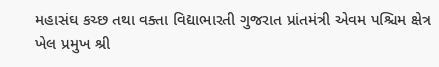મહાસંઘ કચ્છ તથા વક્તા વિદ્યાભારતી ગુજરાત પ્રાંતમંત્રી એવમ પશ્ચિમ ક્ષેત્ર ખેલ પ્રમુખ શ્રી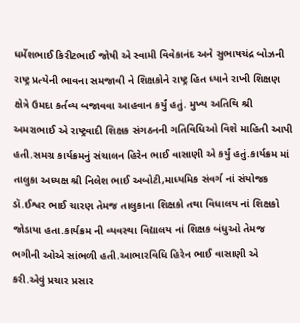ધર્મેશભાઈ કિરીટભાઈ જોષી એ સ્વામી વિવેકાનંદ અને સુભાષચંદ્ર બોઝની રાષ્ટ્ર પ્રત્યેની ભાવના સમજાવી ને શિક્ષકોને રાષ્ટ્ર હિત ધ્યાને રાખી શિક્ષણ ક્ષેત્રે ઉમદા કર્તવ્ય બજાવવા આહવાન કર્યું હતું. મુખ્ય અતિથિ શ્રી અમરાભાઈ એ રાષ્ટ્રવાદી શિક્ષક સંગઠનની ગતિવિધિઓ વિશે માહિતી આપી હતી.સમગ્ર કાર્યક્રમનું સંચાલન હિરેન ભાઈ વાસાણી એ કર્યું હતું.કાર્યક્રમ માં તાલુકા અધ્યક્ષ શ્રી નિલેશ ભાઈ અબોટી,માધ્યમિક સંવર્ગ નાં સંયોજક ડૉ.ઈશ્વર ભાઈ ચારણ તેમજ તાલુકાના શિક્ષકો તથા વિધાલય નાં શિક્ષકો જોડાયા હતા.કાર્યક્રમ ની વ્યવસ્થા વિદ્યાલય નાં શિક્ષક બંધુઓ તેમજ ભગીની ઓએ સાંભળી હતી.આભારવિધિ હિરેન ભાઈ વાસાણી એ કરી.એવું પ્રચાર પ્રસાર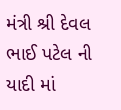મંત્રી શ્રી દેવલ ભાઈ પટેલ ની યાદી માં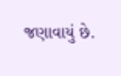જણાવાયું છે.